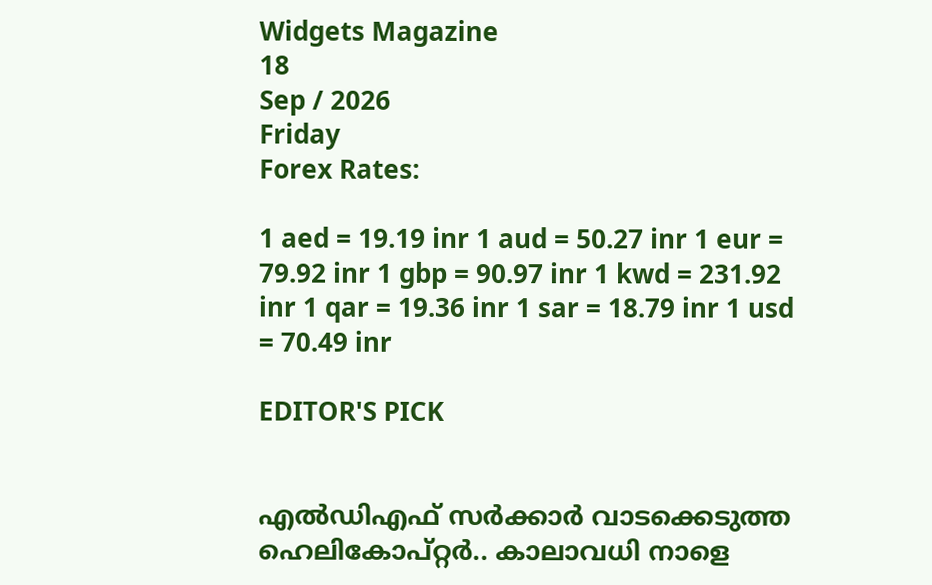Widgets Magazine
18
Sep / 2026
Friday
Forex Rates:

1 aed = 19.19 inr 1 aud = 50.27 inr 1 eur = 79.92 inr 1 gbp = 90.97 inr 1 kwd = 231.92 inr 1 qar = 19.36 inr 1 sar = 18.79 inr 1 usd = 70.49 inr

EDITOR'S PICK


എൽഡിഎഫ് സർക്കാർ വാടക്കെടുത്ത ഹെലികോപ്റ്റർ.. കാലാവധി നാളെ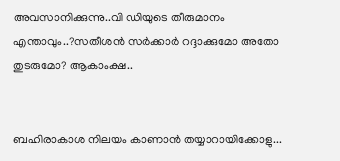അവസാനിക്കുന്നു..വി ഡിയുടെ തീരുമാനം എന്താവും..?സതീശൻ സർക്കാർ റദ്ദാക്കുമോ അതോ തുടരുമോ? ആകാംക്ഷ..


ബഹിരാകാശ നിലയം കാണാൻ തയ്യാറായിക്കോളു...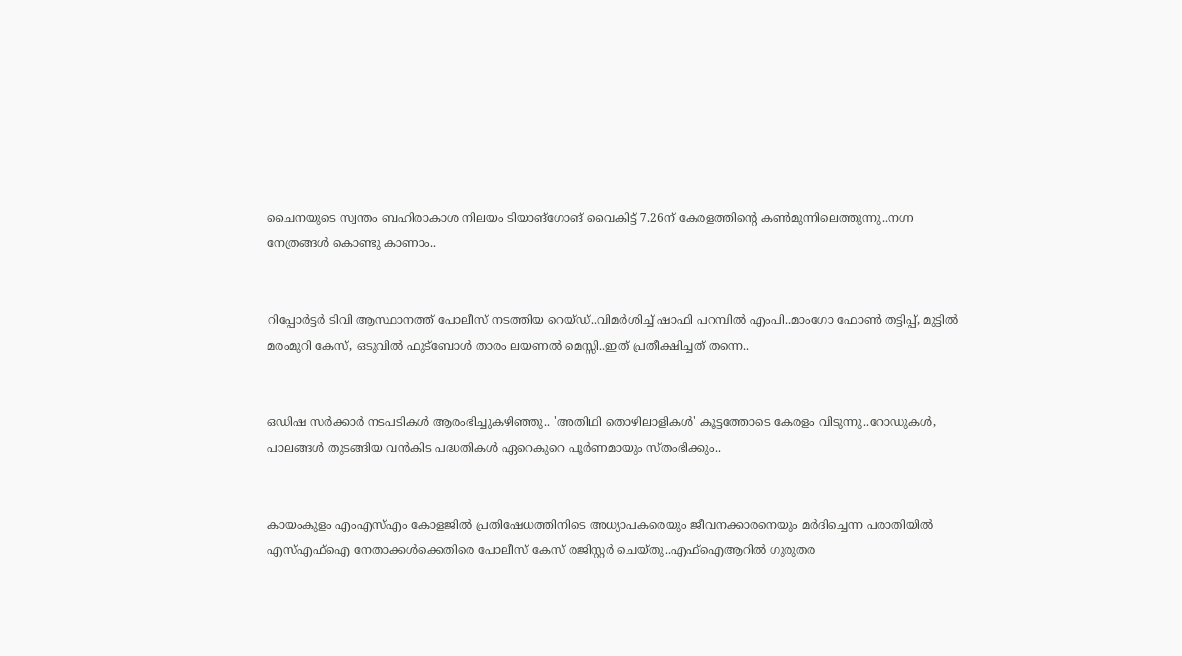ചൈനയുടെ സ്വന്തം ബഹിരാകാശ നിലയം ടിയാങ്ഗോങ് വൈകിട്ട് 7.26ന് കേരളത്തിന്റെ കൺമുന്നിലെത്തുന്നു..നഗ്ന നേത്രങ്ങൾ കൊണ്ടു കാണാം..


റിപ്പോര്‍ട്ടര്‍ ടിവി ആസ്ഥാനത്ത് പോലീസ് നടത്തിയ റെയ്ഡ്..വിമർശിച്ച് ഷാഫി പറമ്പില്‍ എംപി..മാംഗോ ഫോണ്‍ തട്ടിപ്പ്, മുട്ടില്‍ മരംമുറി കേസ്, ഒടുവില്‍ ഫുട്‌ബോള്‍ താരം ലയണല്‍ മെസ്സി..ഇത് പ്രതീക്ഷിച്ചത് തന്നെ..


ഒഡിഷ സർക്കാർ നടപടികൾ ആരംഭിച്ചുകഴിഞ്ഞു.. 'അതിഥി തൊഴിലാളികൾ' കൂട്ടത്തോടെ കേരളം വിടുന്നു..റോഡുകൾ, പാലങ്ങൾ തുടങ്ങിയ വൻകിട പദ്ധതികൾ ഏറെകുറെ പൂർണമായും സ്തംഭിക്കും..


കായംകുളം എംഎസ്എം കോളജില്‍ പ്രതിഷേധത്തിനിടെ അധ്യാപകരെയും ജീവനക്കാരനെയും മര്‍ദിച്ചെന്ന പരാതിയില്‍ എസ്എഫ്‌ഐ നേതാക്കള്‍ക്കെതിരെ പോലീസ് കേസ് രജിസ്റ്റര്‍ ചെയ്തു..എഫ്‌ഐആറില്‍ ഗുരുതര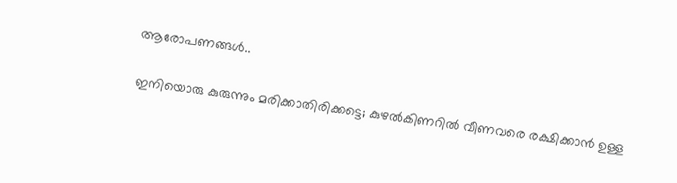ആരോപണങ്ങൾ..

ഇനിയൊരു കുരുന്നും മരിക്കാതിരിക്കട്ടെ; കുഴല്‍കിണറില്‍ വീണവരെ രക്ഷിക്കാന്‍ ഉള്ള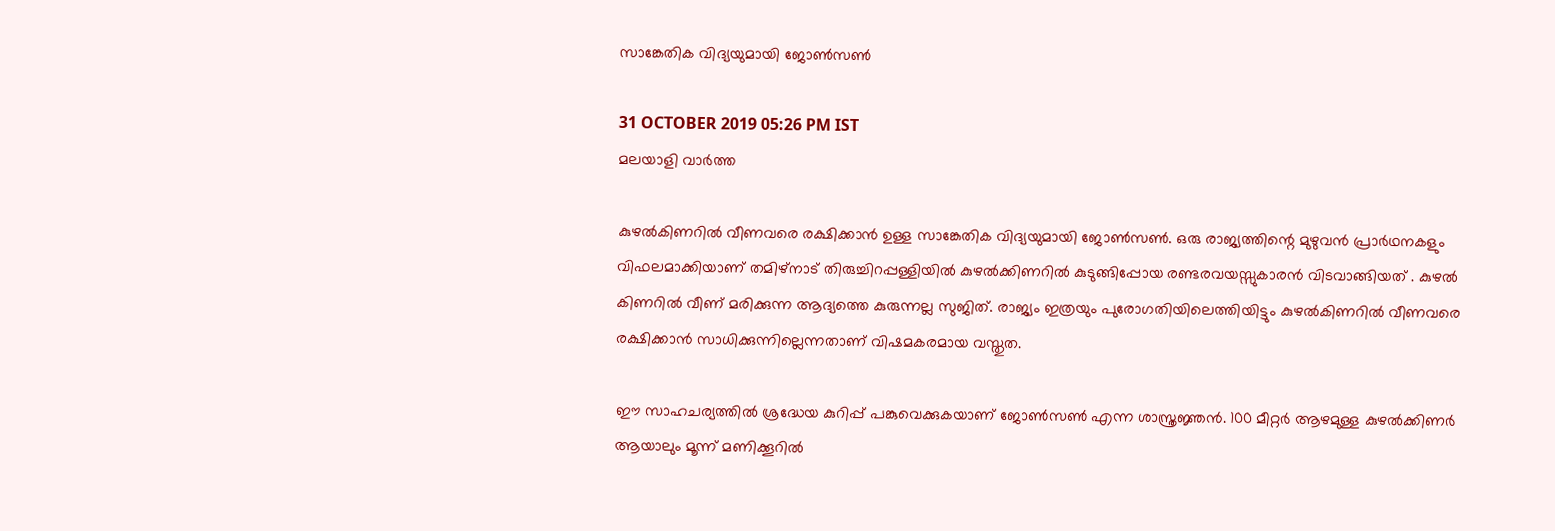സാങ്കേതിക വിദ്യയുമായി ജോണ്‍സണ്‍

31 OCTOBER 2019 05:26 PM IST
മലയാളി വാര്‍ത്ത

കുഴല്‍കിണറില്‍ വീണവരെ രക്ഷിക്കാന്‍ ഉള്ള സാങ്കേതിക വിദ്യയുമായി ജോണ്‍സണ്‍. ഒരു രാജ്യത്തിന്റെ മുഴുവന്‍ പ്രാര്‍ഥനകളും വിഫലമാക്കിയാണ് തമിഴ്‌നാട് തിരുച്ചിറപ്പള്ളിയില്‍ കുഴല്‍ക്കിണറില്‍ കുടുങ്ങിപ്പോയ രണ്ടരവയസ്സുകാരന്‍ വിടവാങ്ങിയത് . കുഴല്‍ കിണറില്‍ വീണ് മരിക്കുന്ന ആദ്യത്തെ കുരുന്നല്ല സുജിത്. രാജ്യം ഇത്രയും പുരോഗതിയിലെത്തിയിട്ടും കുഴല്‍കിണറില്‍ വീണവരെ രക്ഷിക്കാന്‍ സാധിക്കുന്നില്ലെന്നതാണ് വിഷമകരമായ വസ്തുത.

ഈ സാഹചര്യത്തില്‍ ശ്രദ്ധേയ കുറിപ്പ് പങ്കുവെക്കുകയാണ് ജോണ്‍സണ്‍ എന്ന ശാസ്ത്രജ്ഞന്‍. 100 മീറ്റര്‍ ആഴമുള്ള കുഴല്‍ക്കിണര്‍ ആയാലും മൂന്ന് മണിക്കൂറില്‍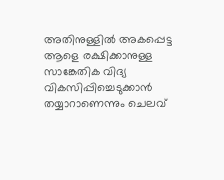അതിനുള്ളില്‍ അകപ്പെട്ട ആളെ രക്ഷിക്കാനുള്ള സാങ്കേതിക വിദ്യ വികസിപ്പിച്ചെടുക്കാന്‍ തയ്യാറാണെന്നും ചെലവ്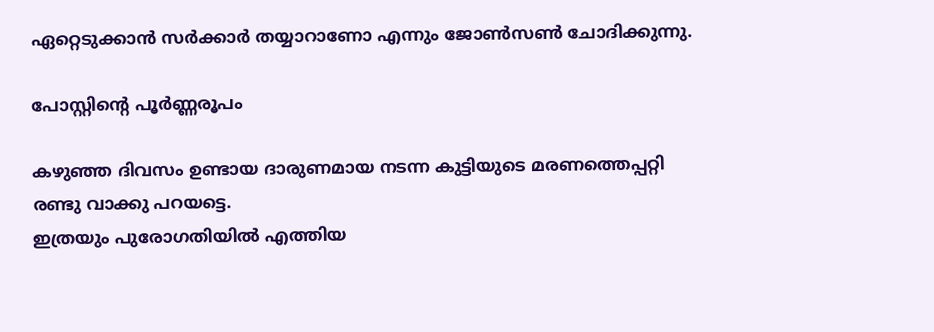ഏറ്റെടുക്കാന്‍ സര്‍ക്കാര്‍ തയ്യാറാണോ എന്നും ജോണ്‍സണ്‍ ചോദിക്കുന്നു.

പോസ്റ്റിന്റെ പൂര്‍ണ്ണരൂപം

കഴുഞ്ഞ ദിവസം ഉണ്ടായ ദാരുണമായ നടന്ന കുട്ടിയുടെ മരണത്തെപ്പറ്റി രണ്ടു വാക്കു പറയട്ടെ.
ഇത്രയും പുരോഗതിയില്‍ എത്തിയ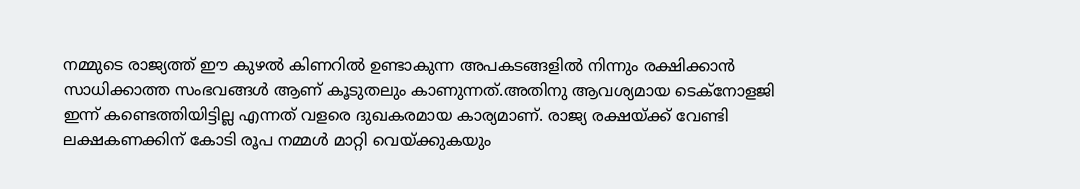നമ്മുടെ രാജ്യത്ത് ഈ കുഴല്‍ കിണറില്‍ ഉണ്ടാകുന്ന അപകടങ്ങളില്‍ നിന്നും രക്ഷിക്കാന്‍ സാധിക്കാത്ത സംഭവങ്ങള്‍ ആണ് കൂടുതലും കാണുന്നത്.അതിനു ആവശ്യമായ ടെക്‌നോളജി ഇന്ന് കണ്ടെത്തിയിട്ടില്ല എന്നത് വളരെ ദുഖകരമായ കാര്യമാണ്. രാജ്യ രക്ഷയ്ക്ക് വേണ്ടി ലക്ഷകണക്കിന് കോടി രൂപ നമ്മള്‍ മാറ്റി വെയ്ക്കുകയും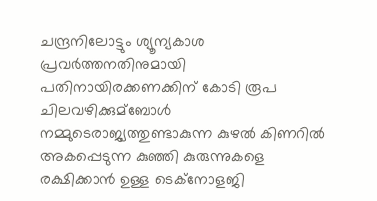ചന്ദ്രനിലോട്ടും ശ്യൂന്യകാശ പ്രവര്‍ത്തനതിനുമായി പതിനായിരക്കണക്കിന് കോടി രൂപ ചിലവഴിക്കുമ്ബോള്‍ നമ്മുടെരാജ്യത്തുണ്ടാകുന്ന കുഴല്‍ കിണറില്‍ അകപ്പെടുന്ന കുഞ്ഞി കുരുന്നുകളെ രക്ഷിക്കാന്‍ ഉള്ള ടെക്നോളജി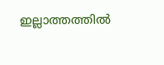ഇല്ലാത്തത്തില്‍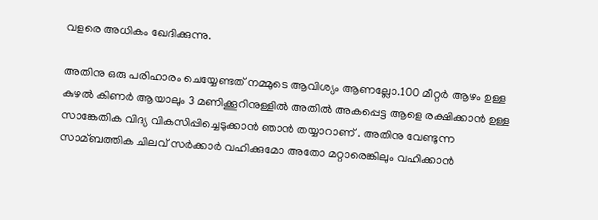വളരെ അധികം ഖേദിക്കുന്നു.

അതിനു ഒരു പരിഹാരം ചെയ്യേണ്ടത് നമ്മുടെ ആവിശ്യം ആണല്ലോ.100 മീറ്റര്‍ ആഴം ഉള്ള കുഴല്‍ കിണര്‍ ആയാലും 3 മണിക്കൂറിനുള്ളില്‍ അതില്‍ അകപ്പെട്ട ആളെ രക്ഷിക്കാന്‍ ഉള്ള സാങ്കേതിക വിദ്യ വികസിപ്പിച്ചെടുക്കാന്‍ ഞാന്‍ തയ്യാറാണ് . അതിനു വേണ്ടുന്ന സാമ്ബത്തിക ചിലവ് സര്‍ക്കാര്‍ വഹിക്കുമോ അതോ മറ്റാരെങ്കിലും വഹിക്കാന്‍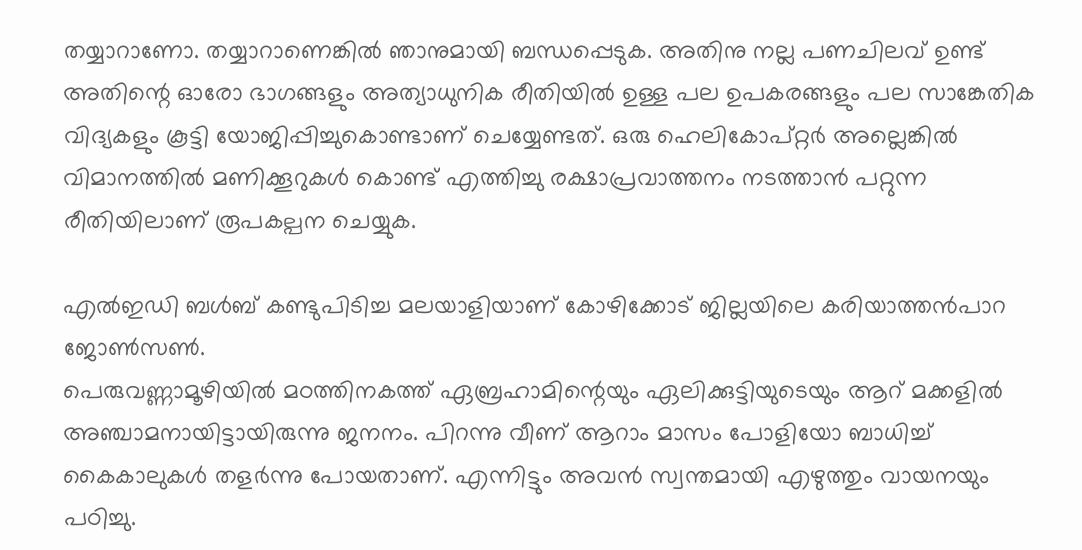തയ്യാറാണോ. തയ്യാറാണെങ്കില്‍ ഞാനുമായി ബന്ധപ്പെടുക. അതിനു നല്ല പണചിലവ് ഉണ്ട് അതിന്റെ ഓരോ ഭാഗങ്ങളും അത്യാധുനിക രീതിയില്‍ ഉള്ള പല ഉപകരങ്ങളും പല സാങ്കേതിക വിദ്യകളും കൂട്ടി യോജിപ്പിച്ചുകൊണ്ടാണ് ചെയ്യേണ്ടത്. ഒരു ഹെലികോപ്റ്റര്‍ അല്ലെങ്കില്‍ വിമാനത്തില്‍ മണിക്കൂറുകള്‍ കൊണ്ട് എത്തിച്ചു രക്ഷാപ്രവാത്തനം നടത്താന്‍ പറ്റുന്ന രീതിയിലാണ് രൂപകല്പന ചെയ്യുക.

എൽഇഡി ബൾബ് കണ്ടുപിടിച്ച മലയാളിയാണ് കോഴിക്കോട് ജില്ലയിലെ കരിയാത്തന്‍പാറ ജോൺസൺ.
പെരുവണ്ണാമൂഴിയില്‍ മഠത്തിനകത്ത് ഏബ്രഹാമിന്റെയും ഏലിക്കുട്ടിയുടെയും ആറ് മക്കളില്‍ അഞ്ചാമനായിട്ടായിരുന്നു ജനനം. പിറന്നു വീണ് ആറാം മാസം പോളിയോ ബാധിച്ച് കൈകാലുകള്‍ തളര്‍ന്നു പോയതാണ്. എന്നിട്ടും അവന്‍ സ്വന്തമായി എഴുത്തും വായനയും പഠിച്ചു.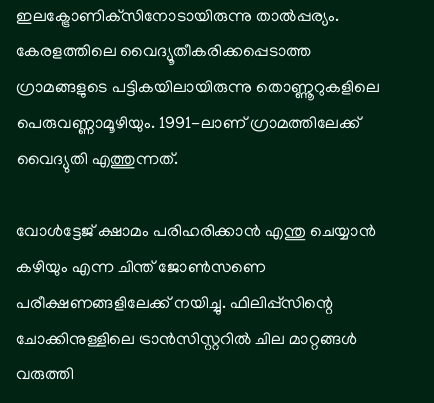ഇലക്ട്രോണിക്‌സിനോടായിരുന്നു താല്‍പ്പര്യം. കേരളത്തിലെ വൈദ്യൂതീകരിക്കപ്പെടാത്ത ഗ്രാമങ്ങളുടെ പട്ടികയിലായിരുന്നു തൊണ്ണൂറുകളിലെ പെരുവണ്ണാമൂഴിയും. 1991-ലാണ് ഗ്രാമത്തിലേക്ക് വൈദ്യുതി എത്തുന്നത്.

വോള്‍ട്ടേജ് ക്ഷാമം പരിഹരിക്കാന്‍ എന്തു ചെയ്യാന്‍ കഴിയും എന്ന ചിന്ത് ജോണ്‍സണെ പരീക്ഷണങ്ങളിലേക്ക് നയിച്ചു. ഫിലിപ്പ്സിന്റെ ചോക്കിനുള്ളിലെ ട്രാന്‍സിസ്റ്ററില്‍ ചില മാറ്റങ്ങള്‍ വരുത്തി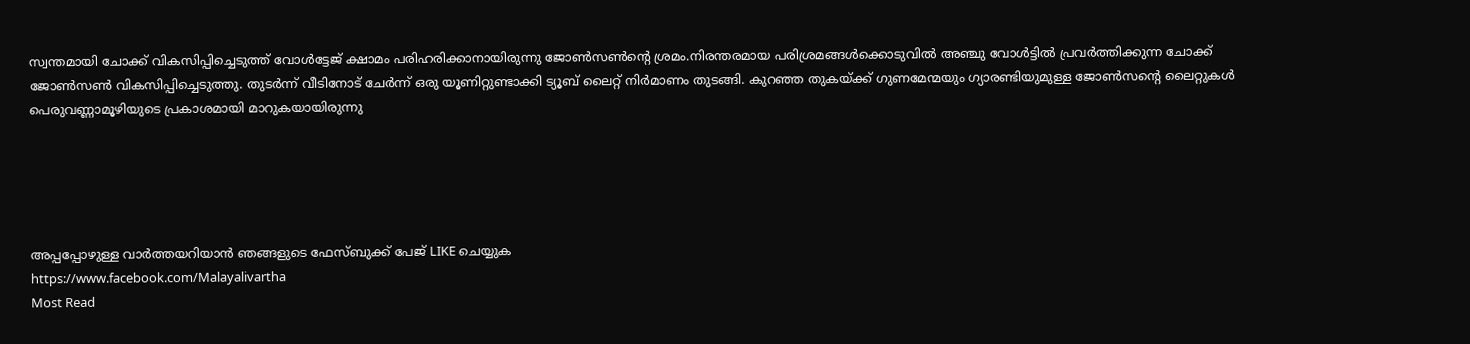സ്വന്തമായി ചോക്ക് വികസിപ്പിച്ചെടുത്ത് വോള്‍ട്ടേജ് ക്ഷാമം പരിഹരിക്കാനായിരുന്നു ജോണ്‍സണ്‍ന്റെ ശ്രമം.നിരന്തരമായ പരിശ്രമങ്ങള്‍ക്കൊടുവില്‍ അഞ്ചു വോള്‍ട്ടില്‍ പ്രവര്‍ത്തിക്കുന്ന ചോക്ക് ജോണ്‍സണ്‍ വികസിപ്പിച്ചെടുത്തു. തുടര്‍ന്ന് വീടിനോട് ചേര്‍ന്ന് ഒരു യൂണിറ്റുണ്ടാക്കി ട്യൂബ് ലൈറ്റ് നിര്‍മാണം തുടങ്ങി. കുറഞ്ഞ തുകയ്ക്ക് ഗുണമേന്മയും ഗ്യാരണ്ടിയുമുള്ള ജോണ്‍സന്റെ ലൈറ്റുകള്‍ പെരുവണ്ണാമൂഴിയുടെ പ്രകാശമായി മാറുകയായിരുന്നു





അപ്പപ്പോഴുള്ള വാര്‍ത്തയറിയാന്‍ ഞങ്ങളുടെ ഫേസ്‌ബുക്ക്‌ പേജ് LIKE ചെയ്യുക
https://www.facebook.com/Malayalivartha
Most Read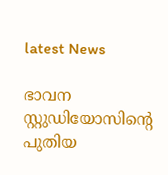latest News

ഭാവന സ്റ്റുഡിയോസിന്റെ പുതിയ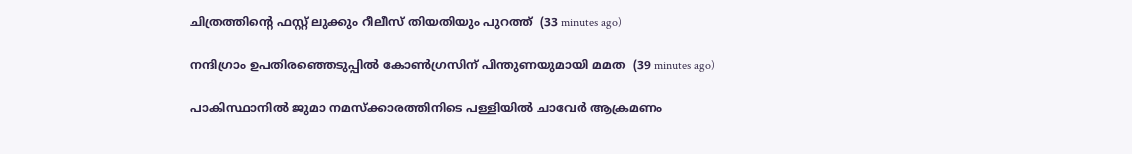ചിത്രത്തിന്റെ ഫസ്റ്റ് ലുക്കും റീലീസ് തിയതിയും പുറത്ത്  (33 minutes ago)

നന്ദിഗ്രാം ഉപതിരഞ്ഞെടുപ്പില്‍ കോണ്‍ഗ്രസിന് പിന്തുണയുമായി മമത  (39 minutes ago)

പാകിസ്ഥാനില്‍ ജുമാ നമസ്‌ക്കാരത്തിനിടെ പള്ളിയില്‍ ചാവേര്‍ ആക്രമണം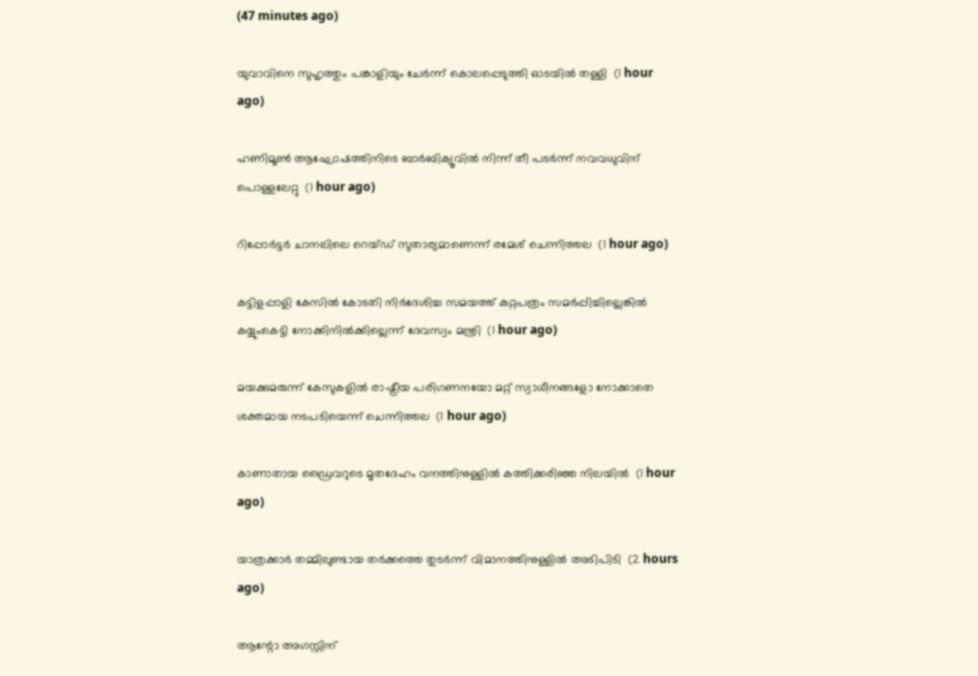(47 minutes ago)

യുവാവിനെ സുഹൃത്തും പങ്കാളിയും ചേര്‍ന്ന് കൊലപ്പെടുത്തി ഓടയില്‍ തള്ളി  (1 hour ago)

ഹണിമൂണ്‍ ആഘോഷത്തിനിടെ ബാര്‍ബിക്യൂവില്‍ നിന്ന് തീ പടര്‍ന്ന് നവവധുവിന് പൊള്ളലേറ്റു  (1 hour ago)

റിപ്പോര്‍ട്ടര്‍ ചാനലിലെ റെയ്ഡ് സുതാര്യമാണെന്ന് രമേശ് ചെന്നിത്തല  (1 hour ago)

കട്ടിളപ്പാളി കേസില്‍ കോടതി നിര്‍ദേശിച്ച സമയത്ത് കുറ്റപത്രം സമര്‍പ്പിച്ചില്ലെങ്കില്‍ കയ്യുംകെട്ടി നോക്കിനില്‍ക്കില്ലെന്ന് ദേവസ്വം മന്ത്രി  (1 hour ago)

മയക്കുമരുന്ന് കേസുകളില്‍ രാഷ്ട്രീയ പരിഗണനയോ മറ്റ് സ്വാധീനങ്ങളോ നോക്കാതെ ശക്തമായ നടപടിയെന്ന് ചെന്നിത്തല  (1 hour ago)

കാണാതായ ഡ്രൈവറുടെ മൃതദേഹം വനത്തിനുള്ളില്‍ കത്തിക്കരിഞ്ഞ നിലയില്‍  (1 hour ago)

യാത്രക്കാര്‍ തമ്മിലുണ്ടായ തര്‍ക്കത്തെ തുടര്‍ന്ന് വിമാനത്തിനുള്ളില്‍ അടിപിടി  (2 hours ago)

ആന്റോ അഗസ്റ്റിന്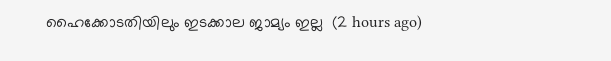ഹൈക്കോടതിയിലും ഇടക്കാല ജാമ്യം ഇല്ല  (2 hours ago)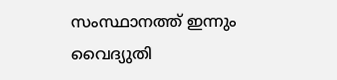സംസ്ഥാനത്ത് ഇന്നും വൈദ്യുതി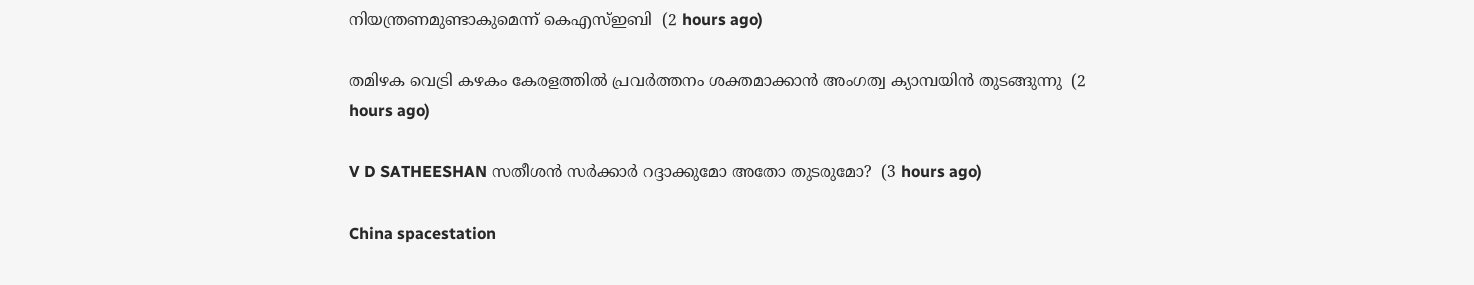നിയന്ത്രണമുണ്ടാകുമെന്ന് കെഎസ്ഇബി  (2 hours ago)

തമിഴക വെട്രി കഴകം കേരളത്തില്‍ പ്രവര്‍ത്തനം ശക്തമാക്കാന്‍ അംഗത്വ ക്യാമ്പയിന്‍ തുടങ്ങുന്നു  (2 hours ago)

V D SATHEESHAN സതീശൻ സർക്കാർ റദ്ദാക്കുമോ അതോ തുടരുമോ?  (3 hours ago)

China spacestation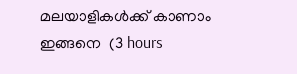മലയാളികൾക്ക് കാണാം ഇങ്ങനെ  (3 hours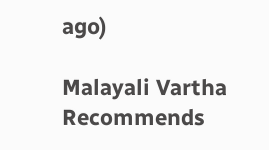ago)

Malayali Vartha Recommends